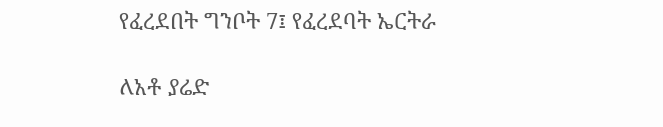የፈረደበት ግንቦት 7፤ የፈረደባት ኤርትራ

ለአቶ ያሬድ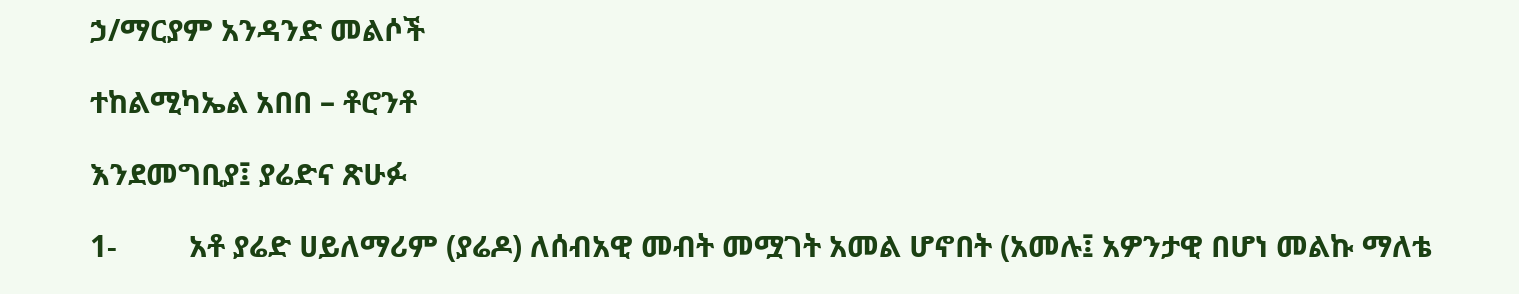ኃ/ማርያም አንዳንድ መልሶች

ተከልሚካኤል አበበ – ቶሮንቶ

እንደመግቢያ፤ ያሬድና ጽሁፉ

1-         አቶ ያሬድ ሀይለማሪም (ያሬዶ) ለሰብአዊ መብት መሟገት አመል ሆኖበት (አመሉ፤ አዎንታዊ በሆነ መልኩ ማለቴ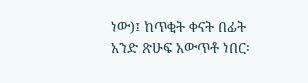ነው)፤ ከጥቂት ቀናት በፊት አንድ ጽሁፍ አውጥቶ ነበር፡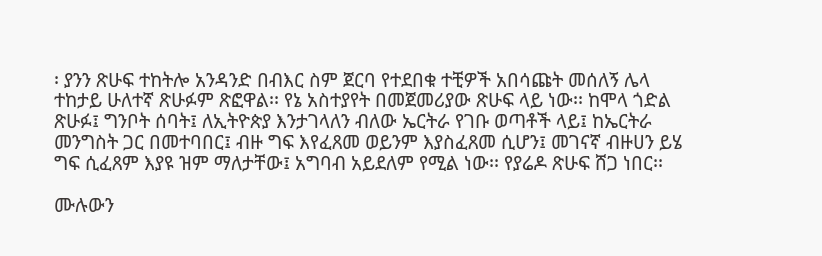፡ ያንን ጽሁፍ ተከትሎ አንዳንድ በብእር ስም ጀርባ የተደበቁ ተቺዎች አበሳጩት መሰለኝ ሌላ ተከታይ ሁለተኛ ጽሁፉም ጽፎዋል፡፡ የኔ አስተያየት በመጀመሪያው ጽሁፍ ላይ ነው፡፡ ከሞላ ጎድል ጽሁፉ፤ ግንቦት ሰባት፤ ለኢትዮጵያ እንታገላለን ብለው ኤርትራ የገቡ ወጣቶች ላይ፤ ከኤርትራ መንግስት ጋር በመተባበር፤ ብዙ ግፍ እየፈጸመ ወይንም እያስፈጸመ ሲሆን፤ መገናኛ ብዙሀን ይሄ ግፍ ሲፈጸም እያዩ ዝም ማለታቸው፤ አግባብ አይደለም የሚል ነው፡፡ የያሬዶ ጽሁፍ ሸጋ ነበር፡፡

ሙሉውን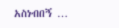አስነብበኝ …